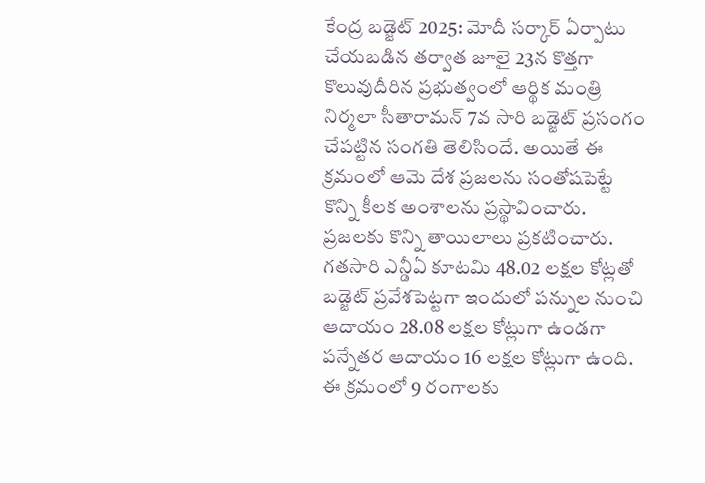కేంద్ర బడ్జెట్ 2025: మోదీ సర్కార్ ఏర్పాటు చేయబడిన తర్వాత జూలై 23న కొత్తగా కొలువుదీరిన ప్రభుత్వంలో ఆర్థిక మంత్రి నిర్మలా సీతారామన్ 7వ సారి బడ్జెట్ ప్రసంగం చేపట్టిన సంగతి తెలిసిందే. అయితే ఈ క్రమంలో ఆమె దేశ ప్రజలను సంతోషపెట్టే కొన్ని కీలక అంశాలను ప్రస్థావించారు. ప్రజలకు కొన్ని తాయిలాలు ప్రకటించారు.
గతసారి ఎన్డీఏ కూటమి 48.02 లక్షల కోట్లతో బడ్జెట్ ప్రవేశపెట్టగా ఇందులో పన్నుల నుంచి ఆదాయం 28.08 లక్షల కోట్లుగా ఉండగా పన్నేతర ఆదాయం 16 లక్షల కోట్లుగా ఉంది. ఈ క్రమంలో 9 రంగాలకు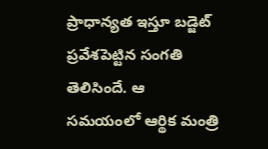ప్రాధాన్యత ఇస్తూ బడ్జెట్ ప్రవేశపెట్టిన సంగతి తెలిసిందే. ఆ సమయంలో ఆర్థిక మంత్రి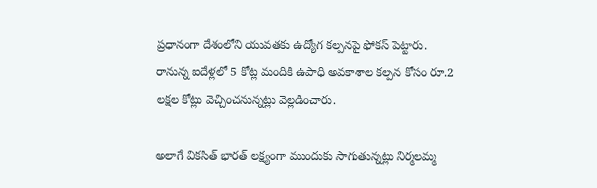ప్రధానంగా దేశంలోని యువతకు ఉద్యోగ కల్పనపై ఫోకస్ పెట్టారు. రానున్న ఐదేళ్లలో 5 కోట్ల మందికి ఉపాధి అవకాశాల కల్పన కోసం రూ.2 లక్షల కోట్లు వెచ్చించనున్నట్లు వెల్లడించారు.

అలాగే వికసిత్ భారత్ లక్ష్యంగా ముందుకు సాగుతున్నట్లు నిర్మలమ్మ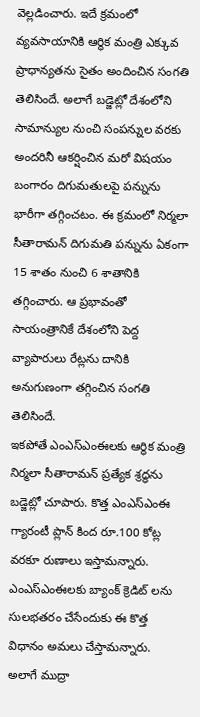వెల్లడించారు. ఇదే క్రమంలో వ్యవసాయానికి ఆర్థిక మంత్రి ఎక్కువ ప్రాధాన్యతను సైతం అందించిన సంగతి తెలిసిందే. అలాగే బడ్జెట్లో దేశంలోని సామాన్యుల నుంచి సంపన్నుల వరకు అందరినీ ఆకర్షించిన మరో విషయం బంగారం దిగుమతులపై పన్నును భారీగా తగ్గించటం. ఈ క్రమంలో నిర్మలా సీతారామన్ దిగుమతి పన్నును ఏకంగా 15 శాతం నుంచి 6 శాతానికి తగ్గించారు. ఆ ప్రభావంతో సాయంత్రానికే దేశంలోని పెద్ద వ్యాపారులు రేట్లను దానికి అనుగుణంగా తగ్గించిన సంగతి తెలిసిందే.
ఇకపోతే ఎంఎస్ఎంఈలకు ఆర్థిక మంత్రి నిర్మలా సీతారామన్ ప్రత్యేక శ్రద్ధను బడ్జెట్లో చూపారు. కొత్త ఎంఎస్ఎంఈ గ్యారంటీ ప్లాన్ కింద రూ.100 కోట్ల వరకూ రుణాలు ఇస్తామన్నారు. ఎంఎస్ఎంఈలకు బ్యాంక్ క్రెడిట్ లను సులభతరం చేసేందుకు ఈ కొత్త విధానం అమలు చేస్తామన్నారు. అలాగే ముద్రా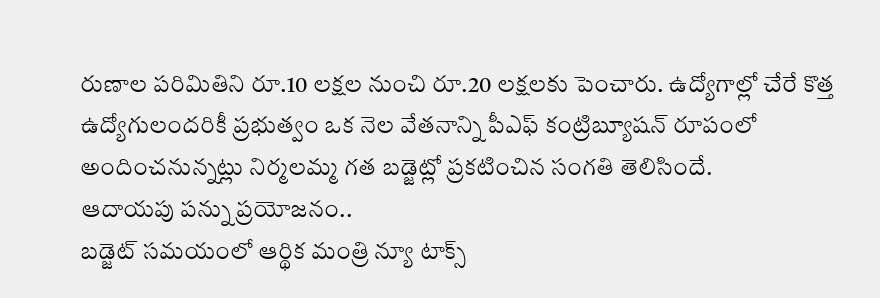రుణాల పరిమితిని రూ.10 లక్షల నుంచి రూ.20 లక్షలకు పెంచారు. ఉద్యోగాల్లో చేరే కొత్త ఉద్యోగులందరికీ ప్రభుత్వం ఒక నెల వేతనాన్ని పీఎఫ్ కంట్రిబ్యూషన్ రూపంలో అందించనున్నట్లు నిర్మలమ్మ గత బడ్జెట్లో ప్రకటించిన సంగతి తెలిసిందే.
ఆదాయపు పన్ను ప్రయోజనం..
బడ్జెట్ సమయంలో ఆర్థిక మంత్రి న్యూ టాక్స్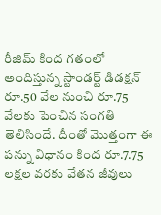రీజిమ్ కింద గతంలో అందిస్తున్న స్టాండర్ట్ డిడక్షన్ రూ.50 వేల నుంచి రూ.75 వేలకు పెంచిన సంగతి తెలిసిందే. దీంతో మెుత్తంగా ఈ పన్ను విధానం కింద రూ.7.75 లక్షల వరకు వేతన జీవులు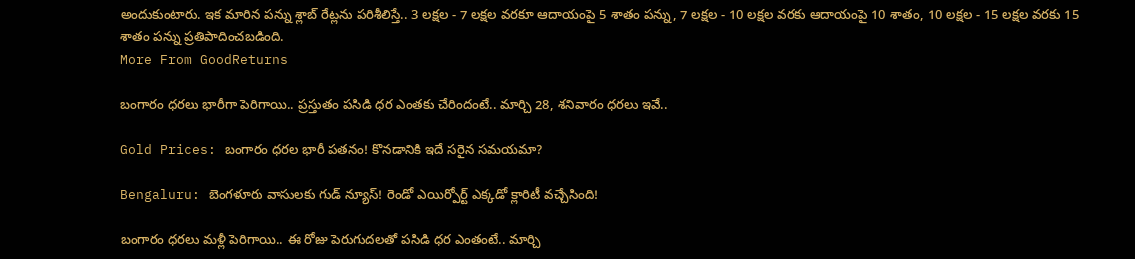అందుకుంటారు. ఇక మారిన పన్ను శ్లాబ్ రేట్లను పరిశీలిస్తే.. 3 లక్షల - 7 లక్షల వరకూ ఆదాయంపై 5 శాతం పన్ను, 7 లక్షల - 10 లక్షల వరకు ఆదాయంపై 10 శాతం, 10 లక్షల - 15 లక్షల వరకు 15 శాతం పన్ను ప్రతిపాదించబడింది.
More From GoodReturns

బంగారం ధరలు భారీగా పెరిగాయి.. ప్రస్తుతం పసిడి ధర ఎంతకు చేరిందంటే.. మార్చి 28, శనివారం ధరలు ఇవే..

Gold Prices: బంగారం ధరల భారీ పతనం! కొనడానికి ఇదే సరైన సమయమా?

Bengaluru: బెంగళూరు వాసులకు గుడ్ న్యూస్! రెండో ఎయిర్పోర్ట్ ఎక్కడో క్లారిటీ వచ్చేసింది!

బంగారం ధరలు మళ్లీ పెరిగాయి.. ఈ రోజు పెరుగుదలతో పసిడి ధర ఎంతంటే.. మార్చి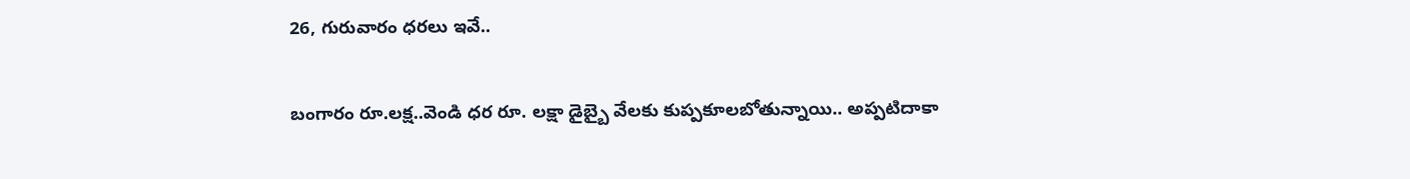26, గురువారం ధరలు ఇవే..

బంగారం రూ.లక్ష..వెండి ధర రూ. లక్షా డైబ్బై వేలకు కుప్పకూలబోతున్నాయి.. అప్పటిదాకా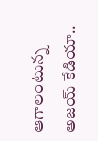ఆగాలంటున్న అజయ్ కేడియా..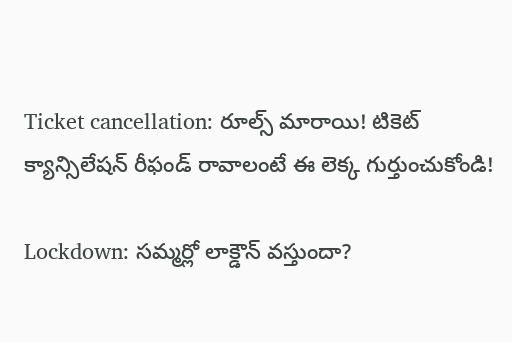Ticket cancellation: రూల్స్ మారాయి! టికెట్ క్యాన్సిలేషన్ రీఫండ్ రావాలంటే ఈ లెక్క గుర్తుంచుకోండి!

Lockdown: సమ్మర్లో లాక్డౌన్ వస్తుందా?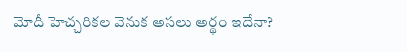మోదీ హెచ్చరికల వెనుక అసలు అర్థం ఇదేనా?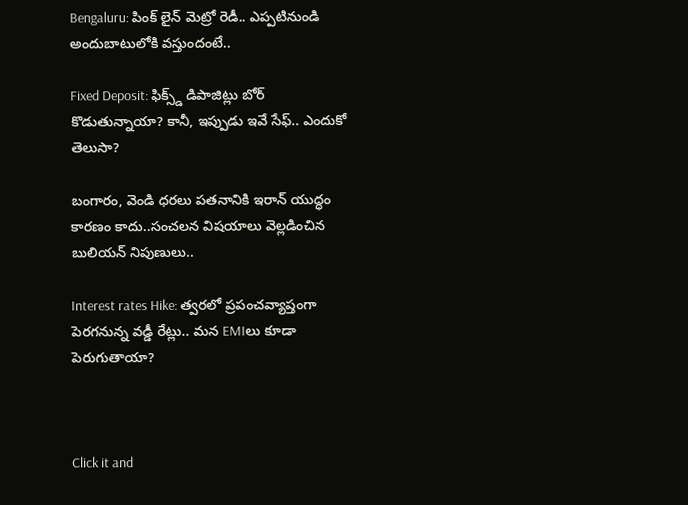Bengaluru: పింక్ లైన్ మెట్రో రెడీ.. ఎప్పటినుండి అందుబాటులోకి వస్తుందంటే..

Fixed Deposit: ఫిక్స్డ్ డిపాజిట్లు బోర్ కొడుతున్నాయా? కానీ, ఇప్పుడు ఇవే సేఫ్.. ఎందుకో తెలుసా?

బంగారం, వెండి ధరలు పతనానికి ఇరాన్ యుద్ధం కారణం కాదు..సంచలన విషయాలు వెల్లడించిన బులియన్ నిపుణులు..

Interest rates Hike: త్వరలో ప్రపంచవ్యాప్తంగా పెరగనున్న వడ్డీ రేట్లు.. మన EMIలు కూడా పెరుగుతాయా?



Click it and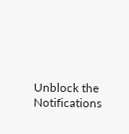Unblock the Notifications